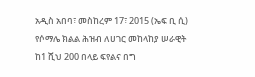አዲስ አበባ፣ መስከረም 17፣ 2015 (ኤፍ ቢ ሲ) የሶማሌ ክልል ሕዝብ ለሀገር መከላከያ ሠራዊት ከ1 ሺህ 200 በላይ ፍየልና በግ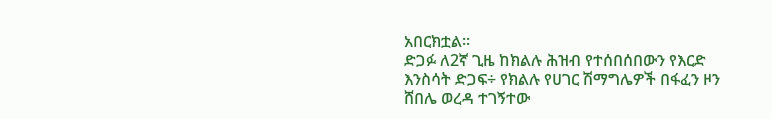አበርክቷል፡፡
ድጋፉ ለ2ኛ ጊዜ ከክልሉ ሕዝብ የተሰበሰበውን የእርድ እንስሳት ድጋፍ÷ የክልሉ የሀገር ሽማግሌዎች በፋፈን ዞን ሸበሌ ወረዳ ተገኝተው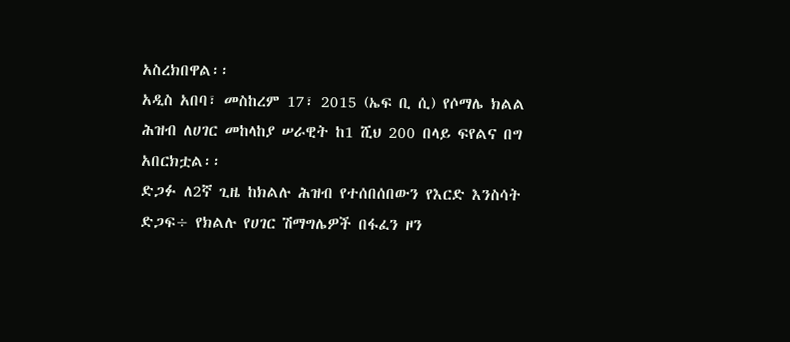አስረክበዋል፡፡
አዲስ አበባ፣ መስከረም 17፣ 2015 (ኤፍ ቢ ሲ) የሶማሌ ክልል ሕዝብ ለሀገር መከላከያ ሠራዊት ከ1 ሺህ 200 በላይ ፍየልና በግ አበርክቷል፡፡
ድጋፉ ለ2ኛ ጊዜ ከክልሉ ሕዝብ የተሰበሰበውን የእርድ እንስሳት ድጋፍ÷ የክልሉ የሀገር ሽማግሌዎች በፋፈን ዞን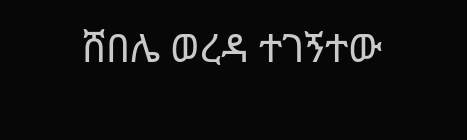ሸበሌ ወረዳ ተገኝተው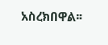አስረክበዋል፡፡